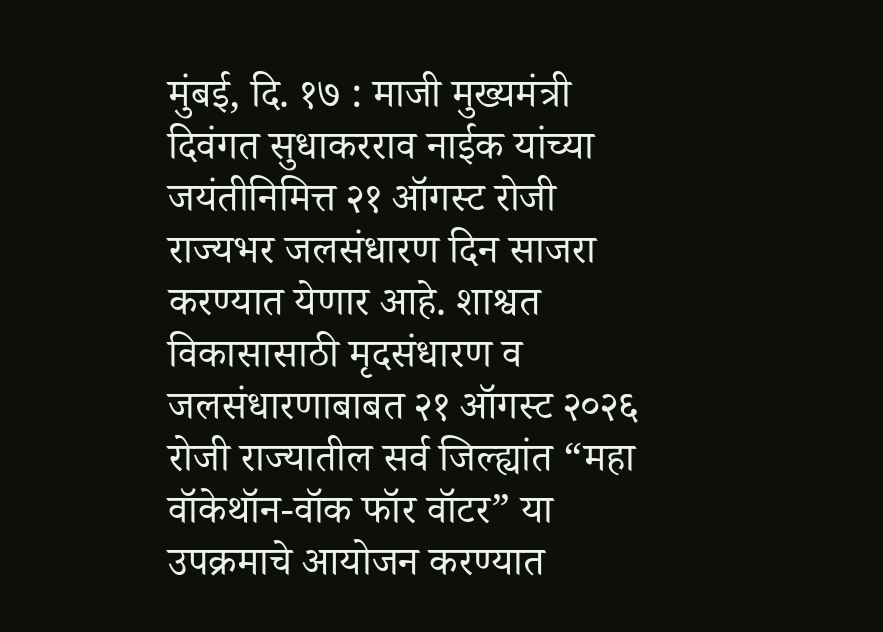मुंबई, दि. १७ : माजी मुख्यमंत्री दिवंगत सुधाकरराव नाईक यांच्या जयंतीनिमित्त २१ ऑगस्ट रोजी राज्यभर जलसंधारण दिन साजरा करण्यात येणार आहे. शाश्वत विकासासाठी मृदसंधारण व जलसंधारणाबाबत २१ ऑगस्ट २०२६ रोजी राज्यातील सर्व जिल्ह्यांत “महा वॉकेथॉन-वॉक फॉर वॉटर” या उपक्रमाचे आयोजन करण्यात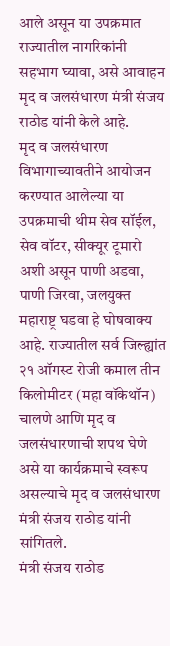आले असून या उपक्रमात राज्यातील नागरिकांनी सहभाग घ्यावा, असे आवाहन मृद व जलसंधारण मंत्री संजय राठोड यांनी केले आहे.
मृद व जलसंधारण विभागाच्यावतीने आयोजन करण्यात आलेल्या या उपक्रमाची थीम सेव सॉईल, सेव वॉटर, सीक्यूर टूमारो अशी असून पाणी अडवा, पाणी जिरवा, जलयुक्त महाराष्ट्र घडवा हे घोषवाक्य आहे. राज्यातील सर्व जिल्ह्यांत २१ ऑगस्ट रोजी कमाल तीन किलोमीटर (महा वॉकेथॉन) चालणे आणि मृद व जलसंधारणाची शपथ घेणे असे या कार्यक्रमाचे स्वरूप असल्याचे मृद व जलसंधारण मंत्री संजय राठोड यांनी सांगितले.
मंत्री संजय राठोड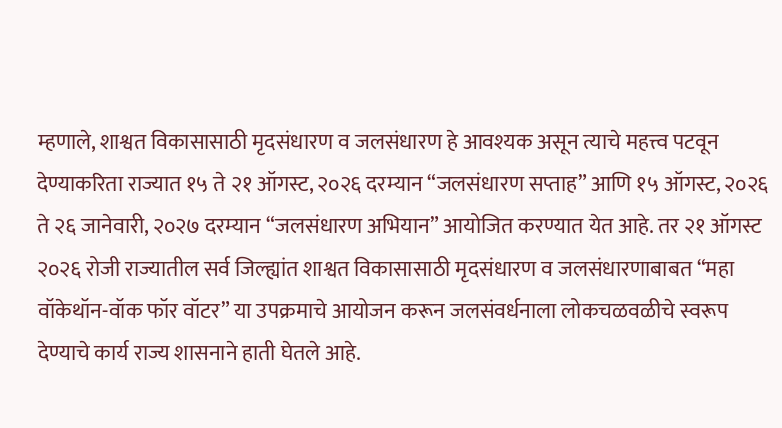म्हणाले, शाश्वत विकासासाठी मृदसंधारण व जलसंधारण हे आवश्यक असून त्याचे महत्त्व पटवून देण्याकरिता राज्यात १५ ते २१ ऑगस्ट, २०२६ दरम्यान “जलसंधारण सप्ताह” आणि १५ ऑगस्ट, २०२६ ते २६ जानेवारी, २०२७ दरम्यान “जलसंधारण अभियान” आयोजित करण्यात येत आहे. तर २१ ऑगस्ट २०२६ रोजी राज्यातील सर्व जिल्ह्यांत शाश्वत विकासासाठी मृदसंधारण व जलसंधारणाबाबत “महा वॉकेथॉन-वॉक फॉर वॉटर” या उपक्रमाचे आयोजन करून जलसंवर्धनाला लोकचळवळीचे स्वरूप देण्याचे कार्य राज्य शासनाने हाती घेतले आहे.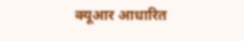क्यूआर आधारित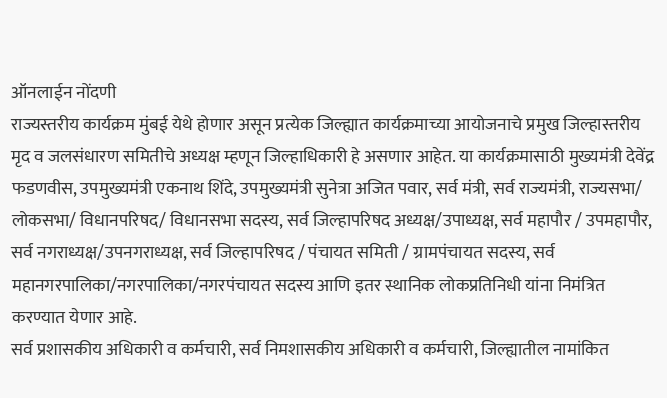ऑनलाईन नोंदणी
राज्यस्तरीय कार्यक्रम मुंबई येथे होणार असून प्रत्येक जिल्ह्यात कार्यक्रमाच्या आयोजनाचे प्रमुख जिल्हास्तरीय मृद व जलसंधारण समितीचे अध्यक्ष म्हणून जिल्हाधिकारी हे असणार आहेत. या कार्यक्रमासाठी मुख्यमंत्री देवेंद्र फडणवीस, उपमुख्यमंत्री एकनाथ शिंदे, उपमुख्यमंत्री सुनेत्रा अजित पवार, सर्व मंत्री, सर्व राज्यमंत्री, राज्यसभा/ लोकसभा/ विधानपरिषद/ विधानसभा सदस्य, सर्व जिल्हापरिषद अध्यक्ष/उपाध्यक्ष, सर्व महापौर / उपमहापौर, सर्व नगराध्यक्ष/उपनगराध्यक्ष, सर्व जिल्हापरिषद / पंचायत समिती / ग्रामपंचायत सदस्य, सर्व महानगरपालिका/नगरपालिका/नगरपंचायत सदस्य आणि इतर स्थानिक लोकप्रतिनिधी यांना निमंत्रित करण्यात येणार आहे.
सर्व प्रशासकीय अधिकारी व कर्मचारी, सर्व निमशासकीय अधिकारी व कर्मचारी, जिल्ह्यातील नामांकित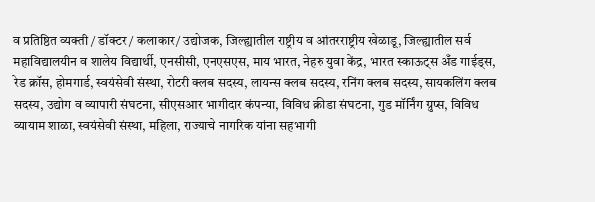व प्रतिष्ठित व्यक्ती / डॉक्टर / कलाकार/ उद्योजक, जिल्ह्यातील राष्ट्रीय व आंतरराष्ट्रीय खेळाडू, जिल्ह्यातील सर्व महाविद्यालयीन व शालेय विद्यार्थी, एनसीसी, एनएसएस, माय भारत, नेहरु युवा केंद्र, भारत स्काऊट्स अँड गाईड्स, रेड क्रॉस, होमगार्ड, स्वयंसेवी संस्था, रोटरी क्लब सदस्य, लायन्स क्लब सदस्य, रनिंग क्लब सदस्य, सायकलिंग क्लब सदस्य, उद्योग व व्यापारी संघटना, सीएसआर भागीदार कंपन्या, विविध क्रीडा संघटना, गुड मॉर्निंग ग्रुप्स, विविध व्यायाम शाळा, स्वयंसेवी संस्था, महिला, राज्याचे नागरिक यांना सहभागी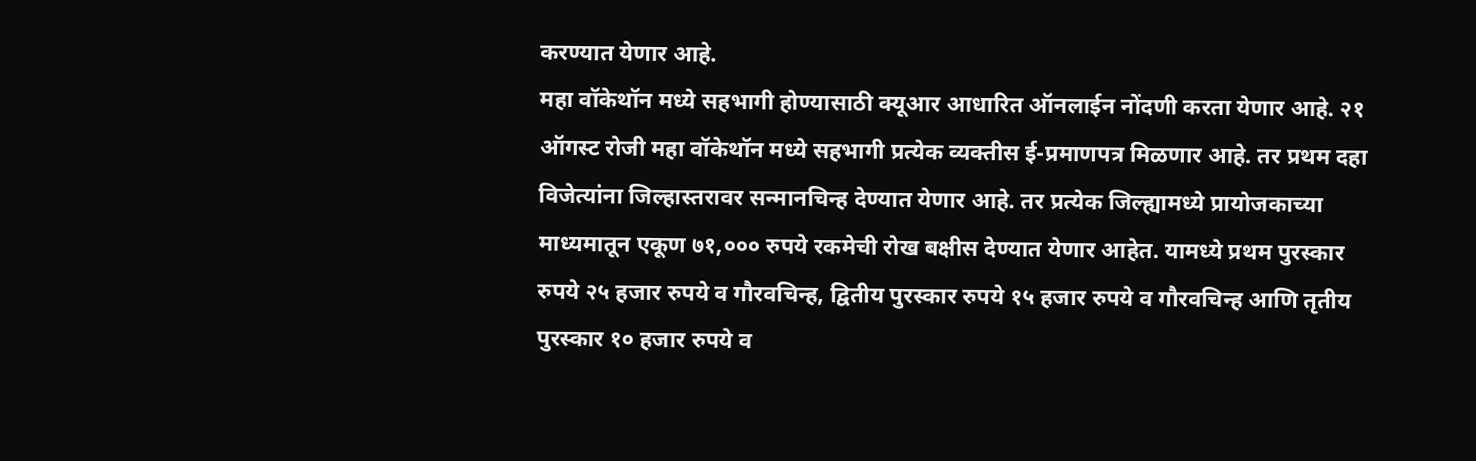करण्यात येणार आहे.
महा वॉकेथॉन मध्ये सहभागी होण्यासाठी क्यूआर आधारित ऑनलाईन नोंदणी करता येणार आहे. २१ ऑगस्ट रोजी महा वॉकेथॉन मध्ये सहभागी प्रत्येक व्यक्तीस ई-प्रमाणपत्र मिळणार आहे. तर प्रथम दहा विजेत्यांना जिल्हास्तरावर सन्मानचिन्ह देण्यात येणार आहे. तर प्रत्येक जिल्ह्यामध्ये प्रायोजकाच्या माध्यमातून एकूण ७१,००० रुपये रकमेची रोख बक्षीस देण्यात येणार आहेत. यामध्ये प्रथम पुरस्कार रुपये २५ हजार रुपये व गौरवचिन्ह, द्वितीय पुरस्कार रुपये १५ हजार रुपये व गौरवचिन्ह आणि तृतीय पुरस्कार १० हजार रुपये व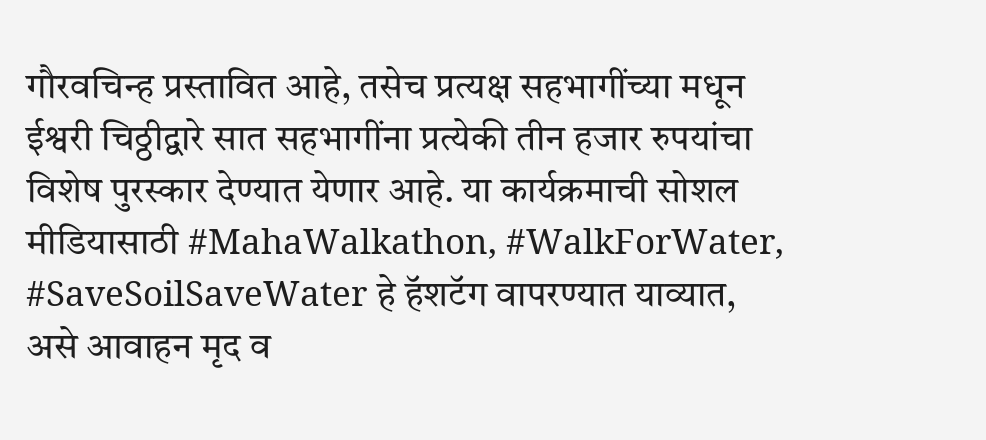गौरवचिन्ह प्रस्तावित आहे, तसेच प्रत्यक्ष सहभागींच्या मधून ईश्वरी चिठ्ठीद्वारे सात सहभागींना प्रत्येकी तीन हजार रुपयांचा विशेष पुरस्कार देण्यात येणार आहे. या कार्यक्रमाची सोशल मीडियासाठी #MahaWalkathon, #WalkForWater, #SaveSoilSaveWater हे हॅशटॅग वापरण्यात याव्यात, असे आवाहन मृद व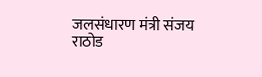जलसंधारण मंत्री संजय राठोड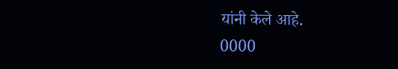यांनी केले आहे.
0000